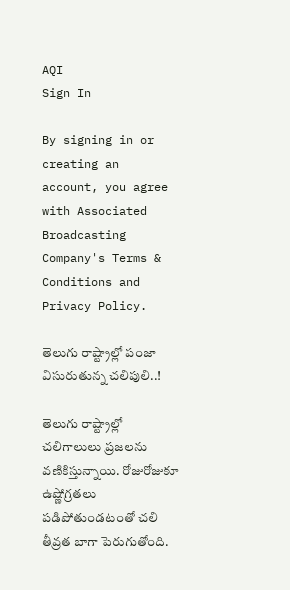AQI
Sign In

By signing in or creating an account, you agree with Associated Broadcasting Company's Terms & Conditions and Privacy Policy.

తెలుగు రాష్ట్రాల్లో పంజా విసురుతున్న చలిపులి..!

తెలుగు రాష్ట్రాల్లో చలిగాలులు ప్రజలను వణికిస్తున్నాయి. రోజురోజుకూ ఉష్ణోగ్రతలు పడిపోతుండటంతో చలి తీవ్రత బాగా పెరుగుతోంది.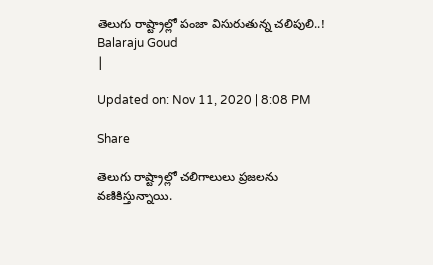తెలుగు రాష్ట్రాల్లో పంజా విసురుతున్న చలిపులి..!
Balaraju Goud
|

Updated on: Nov 11, 2020 | 8:08 PM

Share

తెలుగు రాష్ట్రాల్లో చలిగాలులు ప్రజలను వణికిస్తున్నాయి.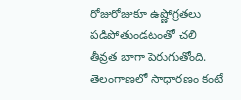రోజురోజుకూ ఉష్ణోగ్రతలు పడిపోతుండటంతో చలి తీవ్రత బాగా పెరుగుతోంది. తెలంగాణలో సాధారణం కంటే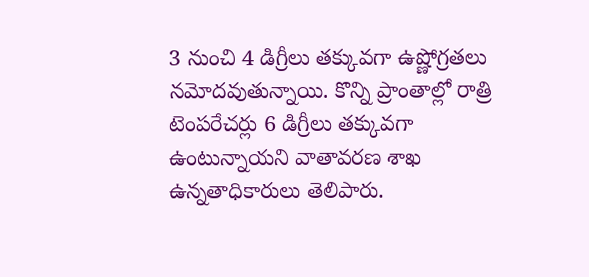3 నుంచి 4 డిగ్రీలు తక్కువగా ఉష్ణోగ్రతలు నమోదవుతున్నాయి. కొన్ని ప్రాంతాల్లో రాత్రి టెంపరేచర్లు 6 డిగ్రీలు తక్కువగా ఉంటున్నాయని వాతావరణ శాఖ ఉన్నతాధికారులు తెలిపారు.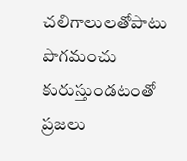చలిగాలులతోపాటు పొగమంచు కురుస్తుండటంతో ప్రజలు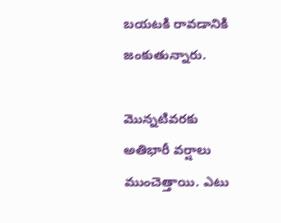బయటకి రావడానికి జంకుతున్నారు.

మొన్నటివరకు అతిభారీ వర్షాలు ముంచెత్తాయి. ఎటు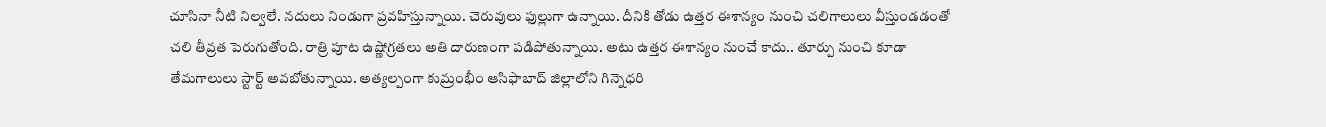చూసినా నీటి నిల్వలే. నదులు నిండుగా ప్రవహిస్తున్నాయి. చెరువులు ఫుల్లుగా ఉన్నాయి. దీనికి తోడు ఉత్తర ఈశాన్యం నుంచి చలిగాలులు వీస్తుండడంతో చలి తీవ్రత పెరుగుతోంది. రాత్రి పూట ఉష్ణోగ్రతలు అతి దారుణంగా పడిపోతున్నాయి. అటు ఉత్తర ఈశాన్యం నుంచే కాదు.. తూర్పు నుంచి కూడా తేమగాలులు స్టార్ట్‌ అవబోతున్నాయి. అత్యల్పంగా కుమ్రంభీం ఆసిఫాబాద్‌ జిల్లాలోని గిన్నెధరి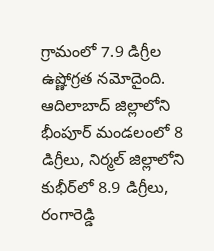గ్రామంలో 7.9 డిగ్రీల ఉష్ణోగ్రత నమోదైంది. ఆదిలాబాద్‌ జిల్లాలోని భీంపూర్‌ మండలంలో 8 డిగ్రీలు, నిర్మల్‌ జిల్లాలోని కుభీర్‌లో 8.9 డిగ్రీలు, రంగారెడ్డి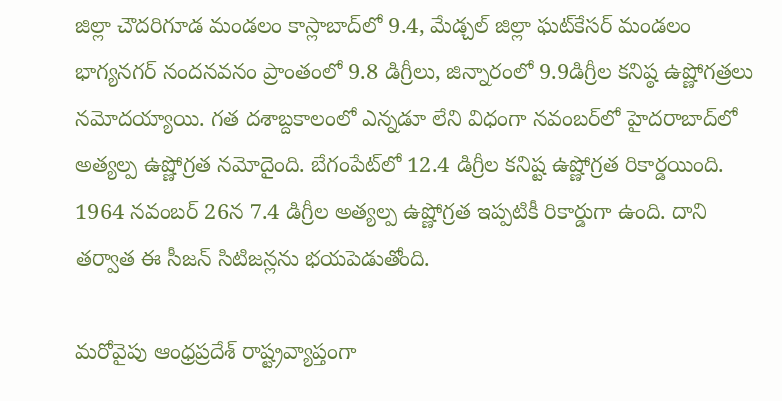జిల్లా చౌదరిగూడ మండలం కాస్లాబా‌ద్‌లో 9.4, మేడ్చల్‌ జిల్లా ఘట్‌కేసర్‌ మండలం భాగ్యనగర్‌ నందనవనం ప్రాంతంలో 9.8 డిగ్రీలు, జిన్నారంలో 9.9డిగ్రీల కనిష్ఠ ఉష్ణోగత్రలు నమోదయ్యాయి. గత దశాబ్దకాలంలో ఎన్నడూ లేని విధంగా నవంబర్‌లో హైదరాబాద్‌లో అత్యల్ప ఉష్ణోగ్రత నమోదైంది. బేగంపేట్‌లో 12.4 డిగ్రీల కనిష్ట ఉష్ణోగ్రత రికార్డయింది. 1964 నవంబర్‌ 26న 7.4 డిగ్రీల అత్యల్ప ఉష్ణోగ్రత ఇప్పటికీ రికార్డుగా ఉంది. దాని తర్వాత ఈ సీజన్ సిటిజన్లను భయపెడుతోంది.

మరోవైపు ఆంధ్రప్రదేశ్ రాష్ట్రవ్యాప్తంగా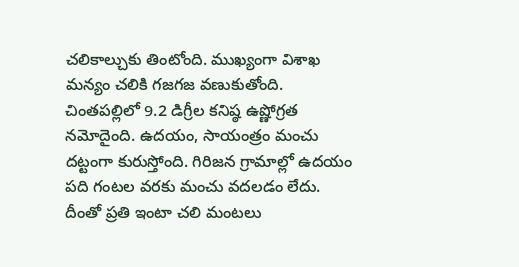చలికాల్చుకు తింటోంది. ముఖ్యంగా విశాఖ మన్యం చలికి గజగజ వణుకుతోంది. చింతపల్లిలో 9.2 డిగ్రీల కనిష్ఠ ఉష్ణోగ్రత నమోదైంది. ఉదయం, సాయంత్రం మంచు దట్టంగా కురుస్తోంది. గిరిజన గ్రామాల్లో ఉదయం పది గంటల వరకు మంచు వదలడం లేదు. దీంతో ప్రతి ఇంటా చలి మంటలు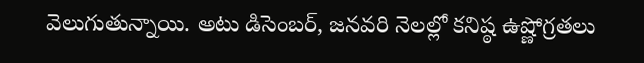వెలుగుతున్నాయి. అటు డిసెంబర్, జనవరి నెలల్లో కనిష్ఠ ఉష్ణోగ్రతలు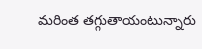మరింత తగ్గుతాయంటున్నారు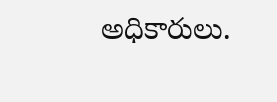అధికారులు.